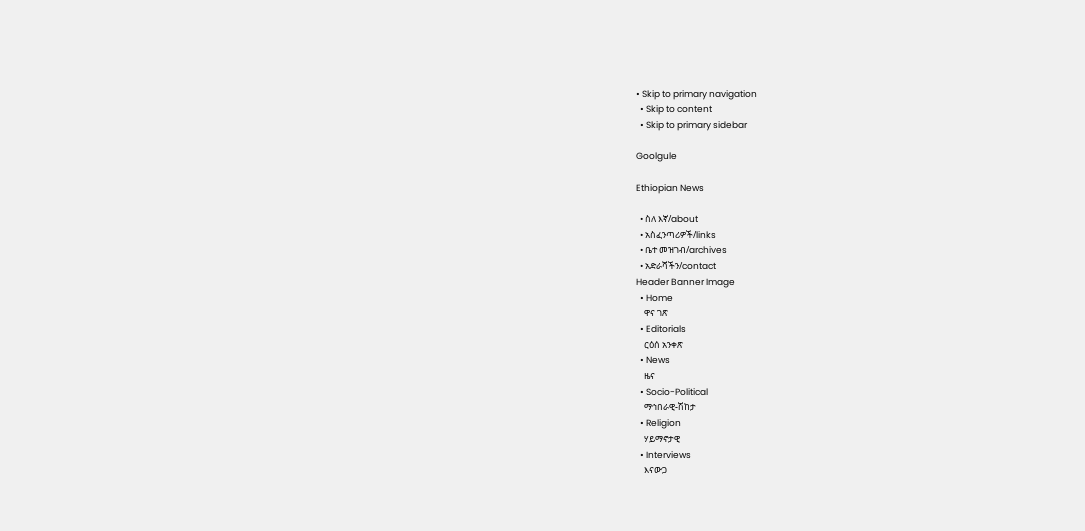• Skip to primary navigation
  • Skip to content
  • Skip to primary sidebar

Goolgule

Ethiopian News

  • ስለ እኛ/about
  • አስፈንጣሪዎች/links
  • ቤተ መዝገብ/archives
  • አድራሻችን/contact
Header Banner Image
  • Home
    ዋና ገጽ
  • Editorials
    ርዕሰ አንቀጽ
  • News
    ዜና
  • Socio-Political
    ማኅበራዊ-ሽከታ
  • Religion
    ሃይማኖታዊ
  • Interviews
    እናውጋ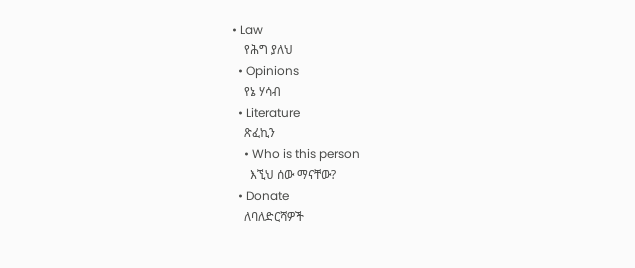• Law
    የሕግ ያለህ
  • Opinions
    የኔ ሃሳብ
  • Literature
    ጽፈኪን
    • Who is this person
      እኚህ ሰው ማናቸው?
  • Donate
    ለባለድርሻዎች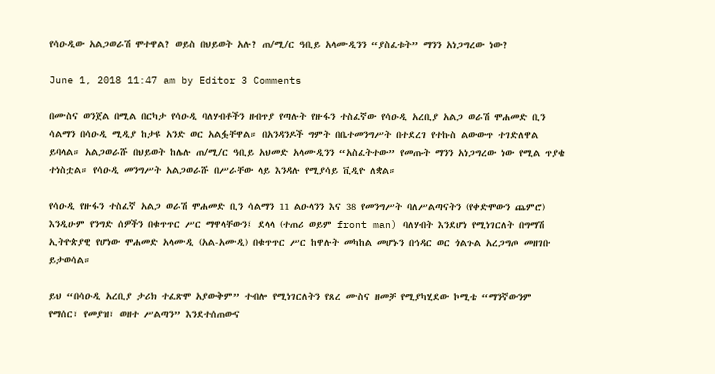የሳዑዲው አልጋወራሽ ሞተዋል? ወይስ በህይወት አሉ? ጠ/ሚ/ር ዓቢይ አላሙዲንን “ያስፈቱት” ማንን አነጋግረው ነው?

June 1, 2018 11:47 am by Editor 3 Comments

በሙስና ወንጀል በሚል በርካታ የሳዑዲ ባለሃብቶችን ዘብጥያ የጣሉት የዙፋን ተስፈኛው የሳዑዲ አረቢያ አልጋ ወራሽ ሞሐመድ ቢን ሳልማን በሳዑዲ ሚዲያ ከታዩ አንድ ወር አልፏቸዋል። በአንዳንዶች ግምት በቤተመንግሥት በተደረገ የተኩስ ልውውጥ ተገድለዋል ይባላል። አልጋወራሹ በህይወት ከሌሉ ጠ/ሚ/ር ዓቢይ አህመድ አላሙዲንን “አስፈትተው” የመጡት ማንን አነጋግረው ነው የሚል ጥያቄ ተነስቷል። የሳዑዲ መንግሥት አልጋወራሹ በሥራቸው ላይ እንዳሉ የሚያሳይ ቪዲዮ ለቋል።

የሳዑዲ የዙፋን ተስፈኛ አልጋ ወራሽ ሞሐመድ ቢን ሳልማን 11 ልዑላንን እና 38 የመንግሥት ባለሥልጣናትን (የቀድሞውን ጨምሮ) እንዲሁም የንግድ ሰዎችን በቁጥጥር ሥር ማዋላቸውን፤ ደላላ (ተጠሪ ወይም front man) ባለሃብት እንደሆነ የሚነገርለት በግማሽ ኢትዮጵያዊ የሆነው ሞሐመድ አላሙዲ (አል-አሙዲ) በቁጥጥር ሥር ከዋሉት መካከል መሆኑን በኅዳር ወር ጎልጉል አረጋግጦ መዘገቡ ይታወሳል።

ይህ “በሳዑዲ አረቢያ ታሪክ ተፈጽሞ አያውቅም” ተብሎ የሚነገርለትን የጸረ ሙስና ዘመቻ የሚያካሂደው ኮሚቴ “ማንኛውንም የማሰር፣ የመያዝ፣ ወዘተ ሥልጣን” እንደተሰጠውና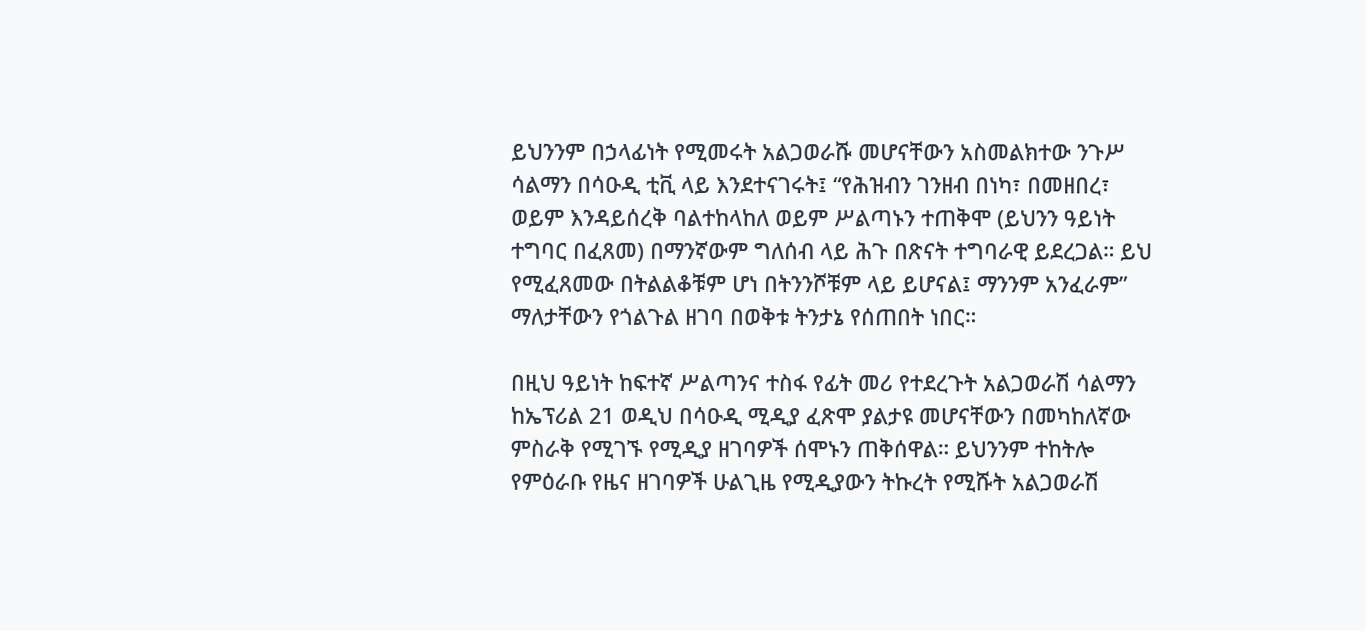ይህንንም በኃላፊነት የሚመሩት አልጋወራሹ መሆናቸውን አስመልክተው ንጉሥ ሳልማን በሳዑዲ ቲቪ ላይ እንደተናገሩት፤ “የሕዝብን ገንዘብ በነካ፣ በመዘበረ፣ ወይም እንዳይሰረቅ ባልተከላከለ ወይም ሥልጣኑን ተጠቅሞ (ይህንን ዓይነት ተግባር በፈጸመ) በማንኛውም ግለሰብ ላይ ሕጉ በጽናት ተግባራዊ ይደረጋል። ይህ የሚፈጸመው በትልልቆቹም ሆነ በትንንሾቹም ላይ ይሆናል፤ ማንንም አንፈራም” ማለታቸውን የጎልጉል ዘገባ በወቅቱ ትንታኔ የሰጠበት ነበር።

በዚህ ዓይነት ከፍተኛ ሥልጣንና ተስፋ የፊት መሪ የተደረጉት አልጋወራሽ ሳልማን ከኤፕሪል 21 ወዲህ በሳዑዲ ሚዲያ ፈጽሞ ያልታዩ መሆናቸውን በመካከለኛው ምስራቅ የሚገኙ የሚዲያ ዘገባዎች ሰሞኑን ጠቅሰዋል። ይህንንም ተከትሎ የምዕራቡ የዜና ዘገባዎች ሁልጊዜ የሚዲያውን ትኩረት የሚሹት አልጋወራሽ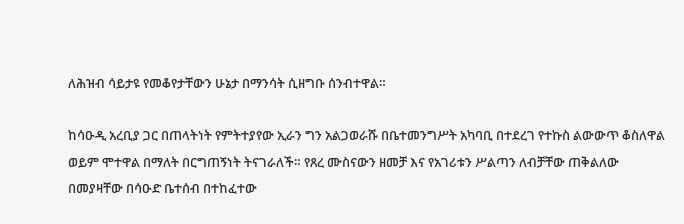ለሕዝብ ሳይታዩ የመቆየታቸውን ሁኔታ በማንሳት ሲዘግቡ ሰንብተዋል።

ከሳዑዲ አረቢያ ጋር በጠላትነት የምትተያየው ኢራን ግን አልጋወራሹ በቤተመንግሥት አካባቢ በተደረገ የተኩስ ልውውጥ ቆስለዋል ወይም ሞተዋል በማለት በርግጠኝነት ትናገራለች። የጸረ ሙስናውን ዘመቻ እና የአገሪቱን ሥልጣን ለብቻቸው ጠቅልለው በመያዛቸው በሳዑድ ቤተሰብ በተከፈተው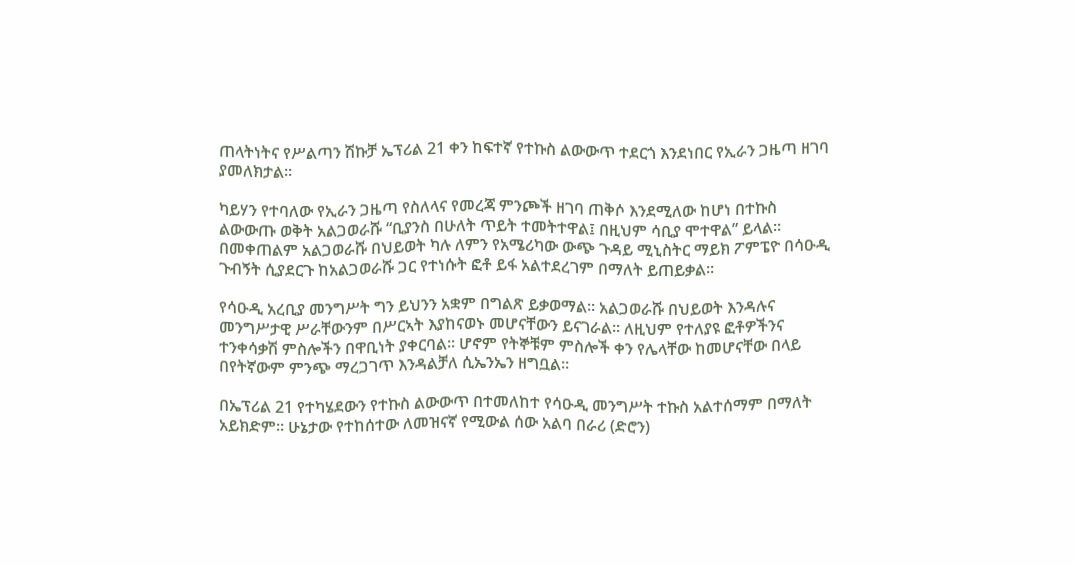ጠላትነትና የሥልጣን ሽኩቻ ኤፕሪል 21 ቀን ከፍተኛ የተኩስ ልውውጥ ተደርጎ እንደነበር የኢራን ጋዜጣ ዘገባ ያመለክታል።

ካይሃን የተባለው የኢራን ጋዜጣ የስለላና የመረጃ ምንጮች ዘገባ ጠቅሶ እንደሚለው ከሆነ በተኩስ ልውውጡ ወቅት አልጋወራሹ “ቢያንስ በሁለት ጥይት ተመትተዋል፤ በዚህም ሳቢያ ሞተዋል” ይላል። በመቀጠልም አልጋወራሹ በህይወት ካሉ ለምን የአሜሪካው ውጭ ጉዳይ ሚኒስትር ማይክ ፖምፔዮ በሳዑዲ ጉብኝት ሲያደርጉ ከአልጋወራሹ ጋር የተነሱት ፎቶ ይፋ አልተደረገም በማለት ይጠይቃል።

የሳዑዲ አረቢያ መንግሥት ግን ይህንን አቋም በግልጽ ይቃወማል። አልጋወራሹ በህይወት እንዳሉና መንግሥታዊ ሥራቸውንም በሥርኣት እያከናወኑ መሆናቸውን ይናገራል። ለዚህም የተለያዩ ፎቶዎችንና ተንቀሳቃሽ ምስሎችን በዋቢነት ያቀርባል። ሆኖም የትኞቹም ምስሎች ቀን የሌላቸው ከመሆናቸው በላይ በየትኛውም ምንጭ ማረጋገጥ እንዳልቻለ ሲኤንኤን ዘግቧል።

በኤፕሪል 21 የተካሄደውን የተኩስ ልውውጥ በተመለከተ የሳዑዲ መንግሥት ተኩስ አልተሰማም በማለት አይክድም። ሁኔታው የተከሰተው ለመዝናኛ የሚውል ሰው አልባ በራሪ (ድሮን)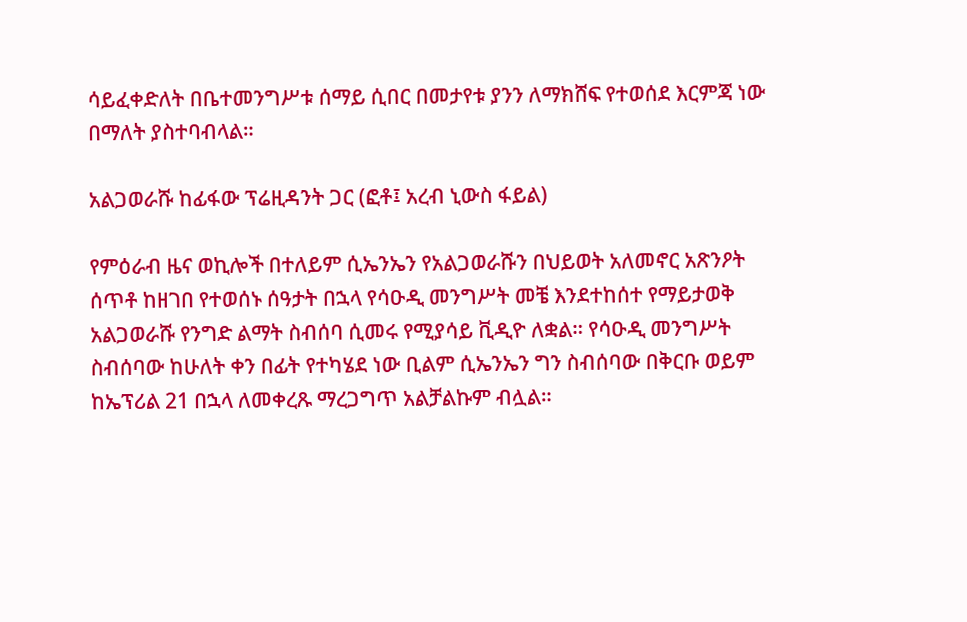ሳይፈቀድለት በቤተመንግሥቱ ሰማይ ሲበር በመታየቱ ያንን ለማክሸፍ የተወሰደ እርምጃ ነው በማለት ያስተባብላል።

አልጋወራሹ ከፊፋው ፕሬዚዳንት ጋር (ፎቶ፤ አረብ ኒውስ ፋይል)

የምዕራብ ዜና ወኪሎች በተለይም ሲኤንኤን የአልጋወራሹን በህይወት አለመኖር አጽንዖት ሰጥቶ ከዘገበ የተወሰኑ ሰዓታት በኋላ የሳዑዲ መንግሥት መቼ እንደተከሰተ የማይታወቅ አልጋወራሹ የንግድ ልማት ስብሰባ ሲመሩ የሚያሳይ ቪዲዮ ለቋል። የሳዑዲ መንግሥት ስብሰባው ከሁለት ቀን በፊት የተካሄደ ነው ቢልም ሲኤንኤን ግን ስብሰባው በቅርቡ ወይም ከኤፕሪል 21 በኋላ ለመቀረጹ ማረጋግጥ አልቻልኩም ብሏል።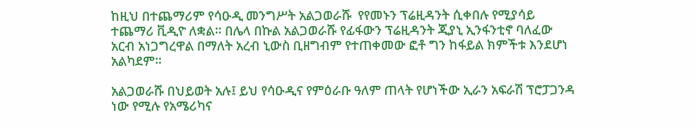ከዚህ በተጨማሪም የሳዑዲ መንግሥት አልጋወራሹ  የየመኑን ፕሬዚዳንት ሲቀበሉ የሚያሳይ ተጨማሪ ቪዲዮ ለቋል። በሌላ በኩል አልጋወራሹ የፊፋውን ፕሬዚዳንት ጂያኒ ኢንፋንቲኖ ባለፈው አርብ አነጋግረዋል በማለት አረብ ኒውስ ቢዘግብም የተጠቀመው ፎቶ ግን ከፋይል ክምችቱ እንደሆነ አልካደም።

አልጋወራሹ በህይወት አሉ፤ ይህ የሳዑዲና የምዕራቡ ዓለም ጠላት የሆነችው ኢራን አፍራሽ ፕሮፓጋንዳ ነው የሚሉ የአሜሪካና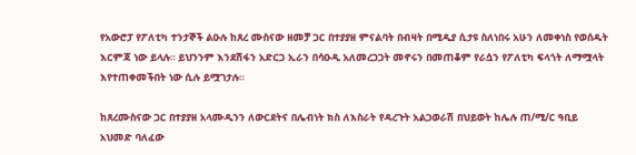የአውሮፓ የፖለቲካ ተንታኞች ልዑሉ ከጸረ ሙስናው ዘመቻ ጋር በተያያዘ ምናልባት በብዛት በሚዲያ ሲታዩ ስለነበሩ አሁን ለመቀነስ የወሰዱት እርምጃ ነው ይላሉ። ይህንንም እንደሽፋን አድርጋ ኢራን በሳዑዲ አለመረጋጋት መኖሩን በመጠቆም የራሷን የፖለቲካ ፍላጎት ለማሟላት እየተጠቀመችበት ነው ሲሉ ይሟገታሉ።

ከጸረሙስናው ጋር በተያያዘ አላሙዲንን ለውርደትና በሌብነት ክስ ለእስራት የዳረጉት አልጋወራሽ በህይወት ከሌሉ ጠ/ሚ/ር ዓቢይ አህመድ ባለፈው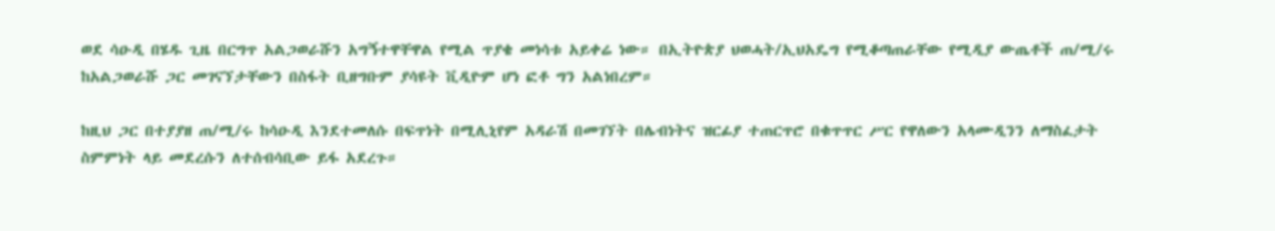ወደ ሳዑዲ በሄዱ ጊዜ በርግጥ አልጋወራሹን አግኝተዋቸዋል የሚል ጥያቄ መነሳቱ አይቀሬ ነው። በኢትዮጵያ ህወሓት/ኢህአዴግ የሚቆጣጠራቸው የሚዲያ ውጤቶች ጠ/ሚ/ሩ ከአልጋወራሹ ጋር መገናኘታቸውን በስፋት ቢዘግቡም ያሳዩት ቪዲዮም ሆነ ፎቶ ግን አልነበረም።

ከዚህ ጋር በተያያዘ ጠ/ሚ/ሩ ከሳዑዲ እንደተመለሱ በፍጥነት በሚሊኒየም አዳራሽ በመገኘት በሌብነትና ዝርፊያ ተጠርጥሮ በቁጥጥር ሥር የዋለውን አላሙዲንን ለማስፈታት ስምምነት ላይ መደረሱን ለተሰብሳቢው ይፋ አደረጉ።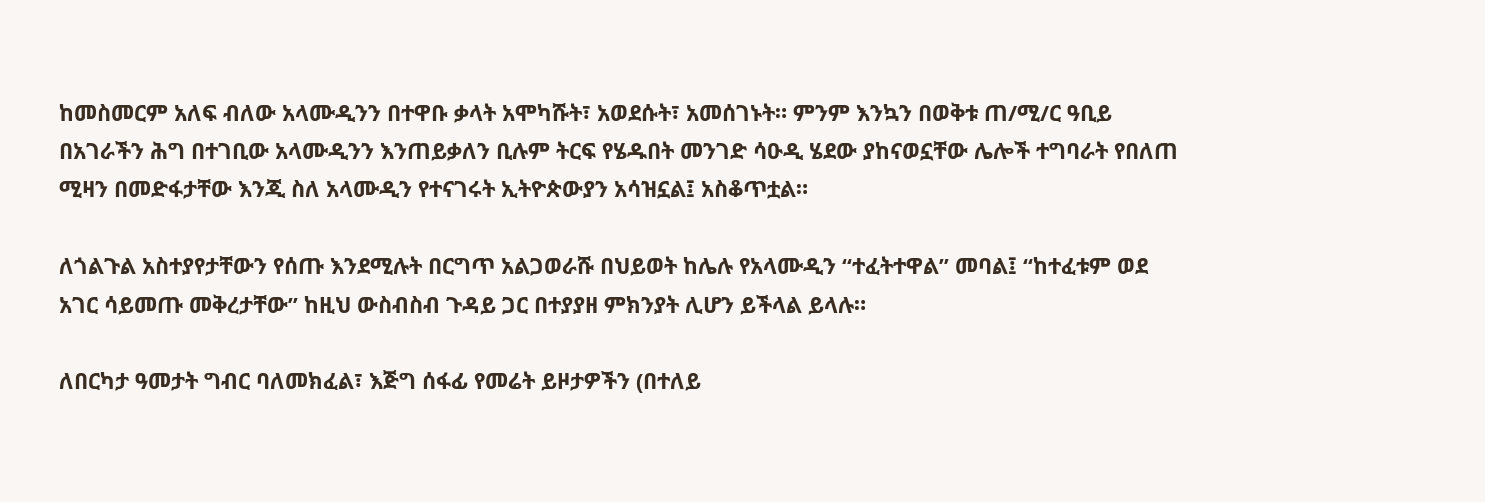ከመስመርም አለፍ ብለው አላሙዲንን በተዋቡ ቃላት አሞካሹት፣ አወደሱት፣ አመሰገኑት። ምንም እንኳን በወቅቱ ጠ/ሚ/ር ዓቢይ በአገራችን ሕግ በተገቢው አላሙዲንን እንጠይቃለን ቢሉም ትርፍ የሄዱበት መንገድ ሳዑዲ ሄደው ያከናወኗቸው ሌሎች ተግባራት የበለጠ ሚዛን በመድፋታቸው እንጂ ስለ አላሙዲን የተናገሩት ኢትዮጵውያን አሳዝኗል፤ አስቆጥቷል።

ለጎልጉል አስተያየታቸውን የሰጡ እንደሚሉት በርግጥ አልጋወራሹ በህይወት ከሌሉ የአላሙዲን “ተፈትተዋል” መባል፤ “ከተፈቱም ወደ አገር ሳይመጡ መቅረታቸው” ከዚህ ውስብስብ ጉዳይ ጋር በተያያዘ ምክንያት ሊሆን ይችላል ይላሉ።

ለበርካታ ዓመታት ግብር ባለመክፈል፣ እጅግ ሰፋፊ የመሬት ይዞታዎችን (በተለይ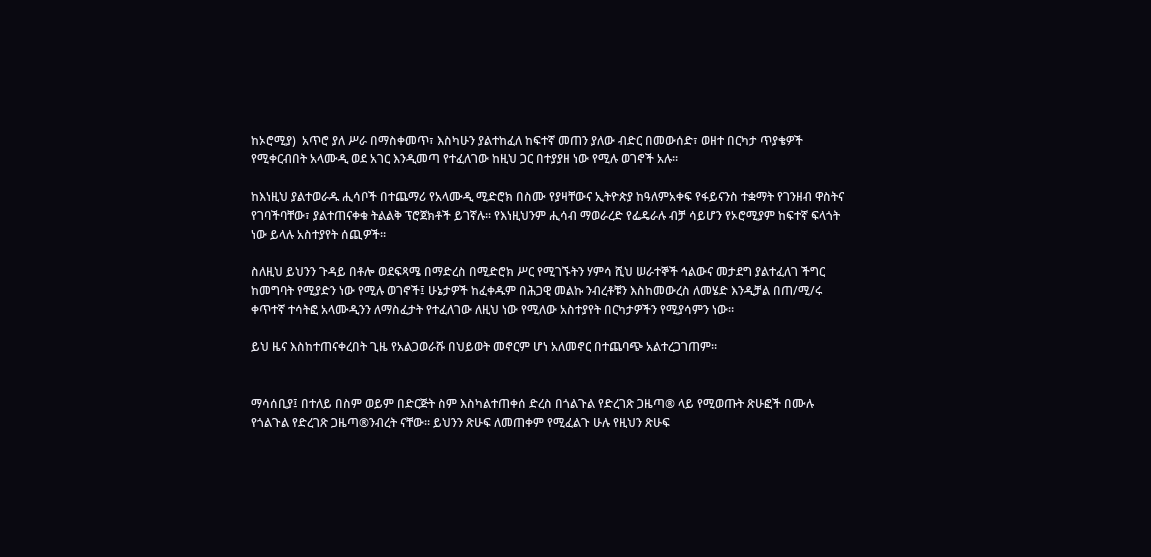ከኦሮሚያ)  አጥሮ ያለ ሥራ በማስቀመጥ፣ እስካሁን ያልተከፈለ ከፍተኛ መጠን ያለው ብድር በመውሰድ፣ ወዘተ በርካታ ጥያቄዎች የሚቀርብበት አላሙዲ ወደ አገር እንዲመጣ የተፈለገው ከዚህ ጋር በተያያዘ ነው የሚሉ ወገኖች አሉ።

ከእነዚህ ያልተወራዱ ሒሳቦች በተጨማሪ የአላሙዲ ሚድሮክ በስሙ የያዛቸውና ኢትዮጵያ ከዓለምአቀፍ የፋይናንስ ተቋማት የገንዘብ ዋስትና የገባችባቸው፣ ያልተጠናቀቁ ትልልቅ ፕሮጀክቶች ይገኛሉ። የእነዚህንም ሒሳብ ማወራረድ የፌዴራሉ ብቻ ሳይሆን የኦሮሚያም ከፍተኛ ፍላጎት ነው ይላሉ አስተያየት ሰጪዎች።

ስለዚህ ይህንን ጉዳይ በቶሎ ወደፍጻሜ በማድረስ በሚድሮክ ሥር የሚገኙትን ሃምሳ ሺህ ሠራተኞች ኅልውና መታደግ ያልተፈለገ ችግር ከመግባት የሚያድን ነው የሚሉ ወገኖች፤ ሁኔታዎች ከፈቀዱም በሕጋዊ መልኩ ንብረቶቹን እስከመውረስ ለመሄድ እንዲቻል በጠ/ሚ/ሩ ቀጥተኛ ተሳትፎ አላሙዲንን ለማስፈታት የተፈለገው ለዚህ ነው የሚለው አስተያየት በርካታዎችን የሚያሳምን ነው።

ይህ ዜና እስከተጠናቀረበት ጊዜ የአልጋወራሹ በህይወት መኖርም ሆነ አለመኖር በተጨባጭ አልተረጋገጠም።


ማሳሰቢያ፤ በተለይ በስም ወይም በድርጅት ስም እስካልተጠቀሰ ድረስ በጎልጉል የድረገጽ ጋዜጣ® ላይ የሚወጡት ጽሁፎች በሙሉ የጎልጉል የድረገጽ ጋዜጣ®ንብረት ናቸው። ይህንን ጽሁፍ ለመጠቀም የሚፈልጉ ሁሉ የዚህን ጽሁፍ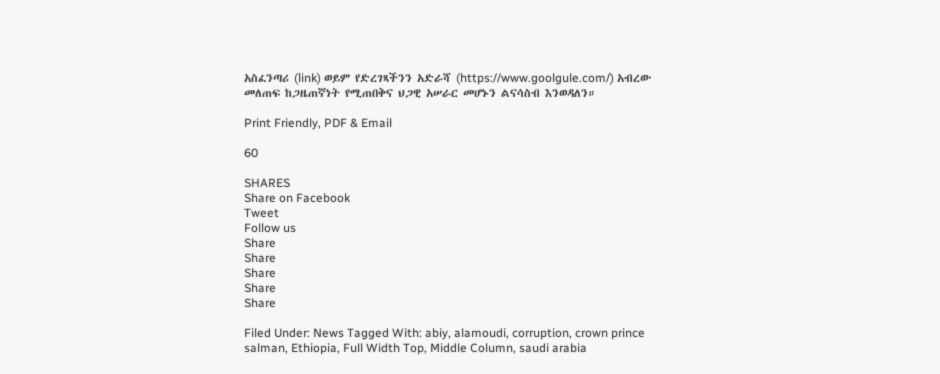አስፈንጣሪ (link) ወይም የድረገጻችንን አድራሻ (https://www.goolgule.com/) አብረው መለጠፍ ከጋዜጠኛነት የሚጠበቅና ህጋዊ አሠራር መሆኑን ልናሳስብ እንወዳለን።

Print Friendly, PDF & Email

60

SHARES
Share on Facebook
Tweet
Follow us
Share
Share
Share
Share
Share

Filed Under: News Tagged With: abiy, alamoudi, corruption, crown prince salman, Ethiopia, Full Width Top, Middle Column, saudi arabia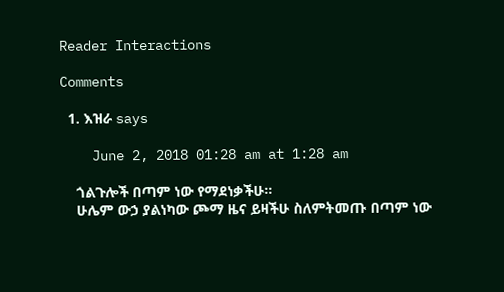Reader Interactions

Comments

  1. እዝራ says

    June 2, 2018 01:28 am at 1:28 am

    ጎልጉሎች በጣም ነው የማደነቃችሁ።
    ሁሌም ውኃ ያልነካው ጮማ ዜና ይዛችሁ ስለምትመጡ በጣም ነው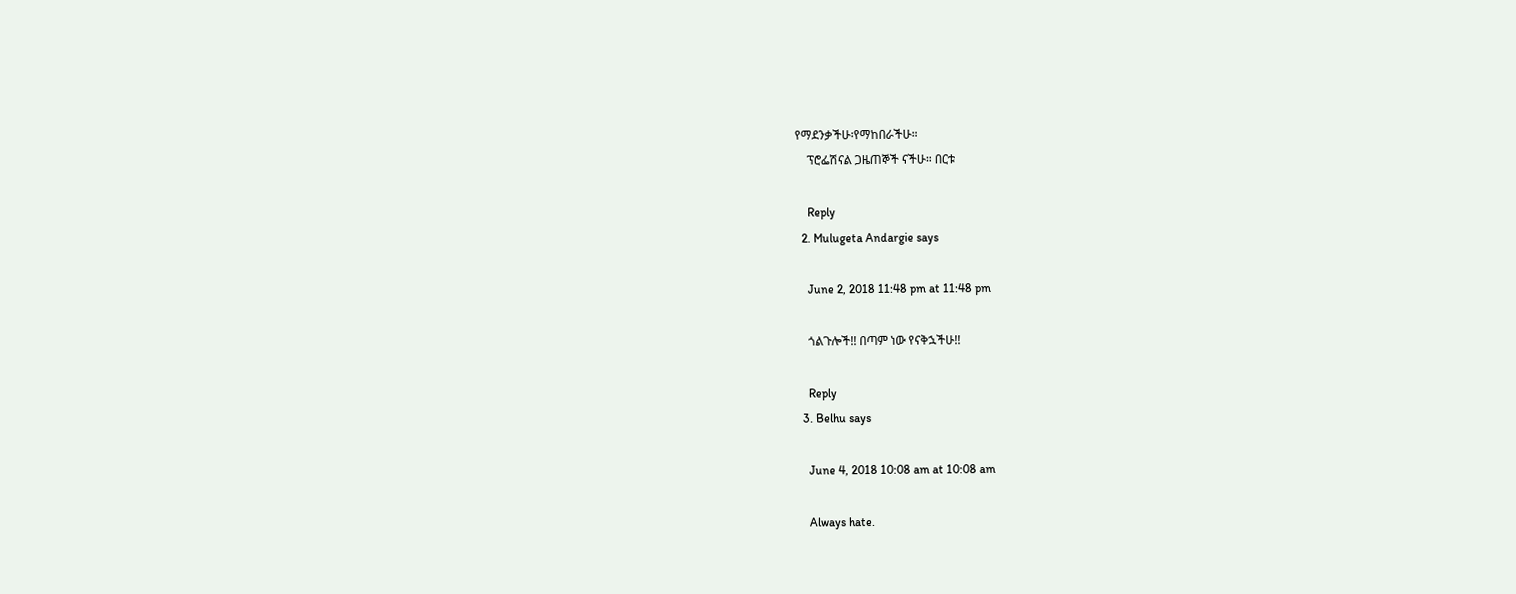የማደንቃችሁ፡የማከበራችሁ።
    ፕሮፌሽናል ጋዜጠኞች ናችሁ። በርቱ

    Reply
  2. Mulugeta Andargie says

    June 2, 2018 11:48 pm at 11:48 pm

    ጎልጉሎች!! በጣም ነው የናቅኋችሁ!!

    Reply
  3. Belhu says

    June 4, 2018 10:08 am at 10:08 am

    Always hate.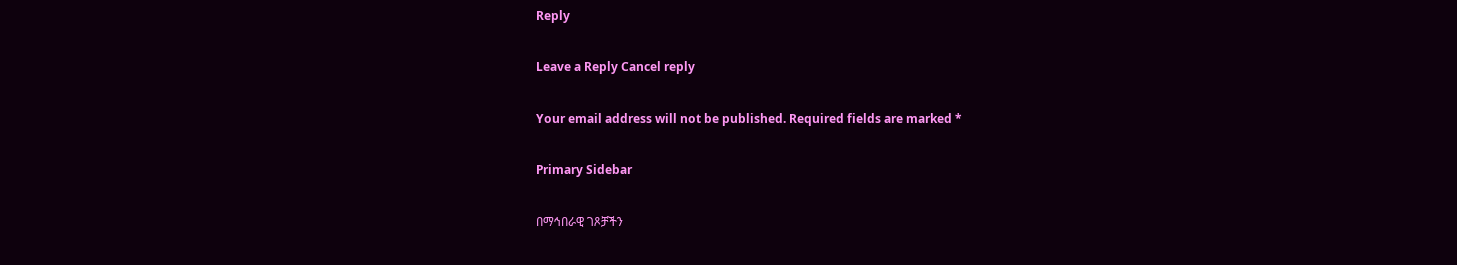Reply

Leave a Reply Cancel reply

Your email address will not be published. Required fields are marked *

Primary Sidebar

በማኅበራዊ ገጾቻችን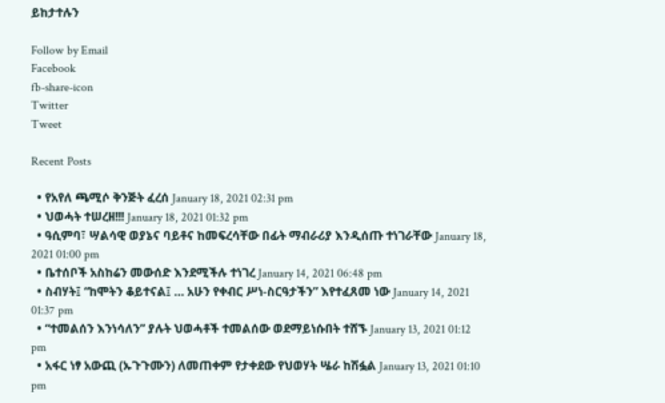ይከታተሉን

Follow by Email
Facebook
fb-share-icon
Twitter
Tweet

Recent Posts

  • የአየለ ጫሚሶ ቅንጅት ፈረሰ January 18, 2021 02:31 pm
  • ህወሓት ተሠረዘ!!! January 18, 2021 01:32 pm
  • ዓሲምባ፣ ሣልሳዊ ወያኔና ባይቶና ከመፍረሳቸው በፊት ማብራሪያ እንዲሰጡ ተነገራቸው January 18, 2021 01:00 pm
  • ቤተሰቦች አስከሬን መውሰድ እንደሚችሉ ተነገረ January 14, 2021 06:48 pm
  • ስብሃት፤ “ከሞትን ቆይተናል፤ … አሁን የቀብር ሥነ-ስርዓታችን” እየተፈጸመ ነው January 14, 2021 01:37 pm
  • “ተመልሰን እንነሳለን” ያሉት ህወሓቶች ተመልሰው ወደማይነሱበት ተሸኙ January 13, 2021 01:12 pm
  • አፋር ነፃ አውጪ (ኡጉጉሙን) ለመጠቀም የታቀደው የህወሃት ሤራ ከሽፏል January 13, 2021 01:10 pm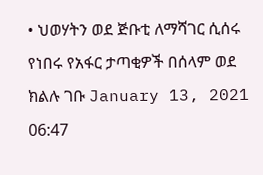• ህወሃትን ወደ ጅቡቲ ለማሻገር ሲሰሩ የነበሩ የአፋር ታጣቂዎች በሰላም ወደ ክልሉ ገቡ January 13, 2021 06:47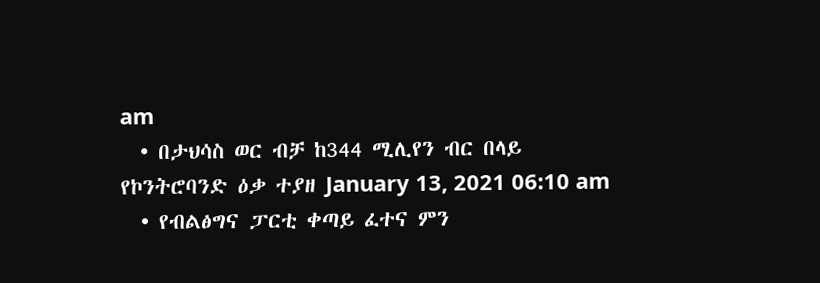am
  • በታህሳስ ወር ብቻ ከ344 ሚሊየን ብር በላይ የኮንትሮባንድ ዕቃ ተያዘ January 13, 2021 06:10 am
  • የብልፅግና ፓርቲ ቀጣይ ፈተና ምን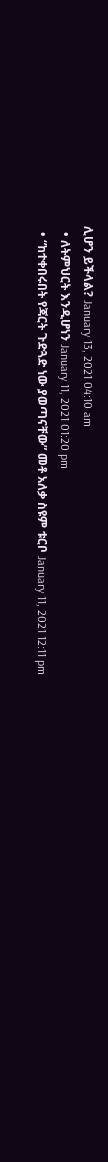ሊሆን ይችላል? January 13, 2021 04:10 am
  • ለትምህርት እንዲሆነን January 11, 2021 01:20 pm
  • “ከተቀበሩበት የጃርት ጉድጓድ ነው ያወጣናቸው” መቶ አለቃ ስዩም ቱርቦ January 11, 2021 12:11 pm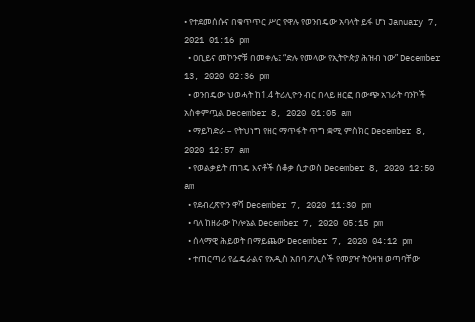• የተደመሰሱና በቁጥጥር ሥር የዋሉ የወንበዴው አባላት ይፋ ሆነ January 7, 2021 01:16 pm
  • ዐቢይና መኮንኖቹ በመቀሌ፤ “ድሉ የመላው የኢትዮጵያ ሕዝብ ነው” December 13, 2020 02:36 pm
  • ወንበዴው ህወሓት ከ1.4 ትሪሊዮን ብር በላይ ዘርፎ በውጭ አገራት ባንኮች አስቀምጧል December 8, 2020 01:05 am
  • ማይካድራ – የትህነግ የዘር ማጥፋት ጥግ ቋሚ ምስክር December 8, 2020 12:57 am
  • የወልቃይት ጠገዴ እናቶች ሰቆቃ ሲታወስ December 8, 2020 12:50 am
  • የደብረጽዮን ዋሻ December 7, 2020 11:30 pm
  • ባለ ከዘራው ኮሎኔል December 7, 2020 05:15 pm
  • ሰላማዊ ሕይወት በማይጨው December 7, 2020 04:12 pm
  • ተጠርጣሪ የፌዴራልና የአዲስ አበባ ፖሊሶች የመያዣ ትዕዛዝ ወጣባቸው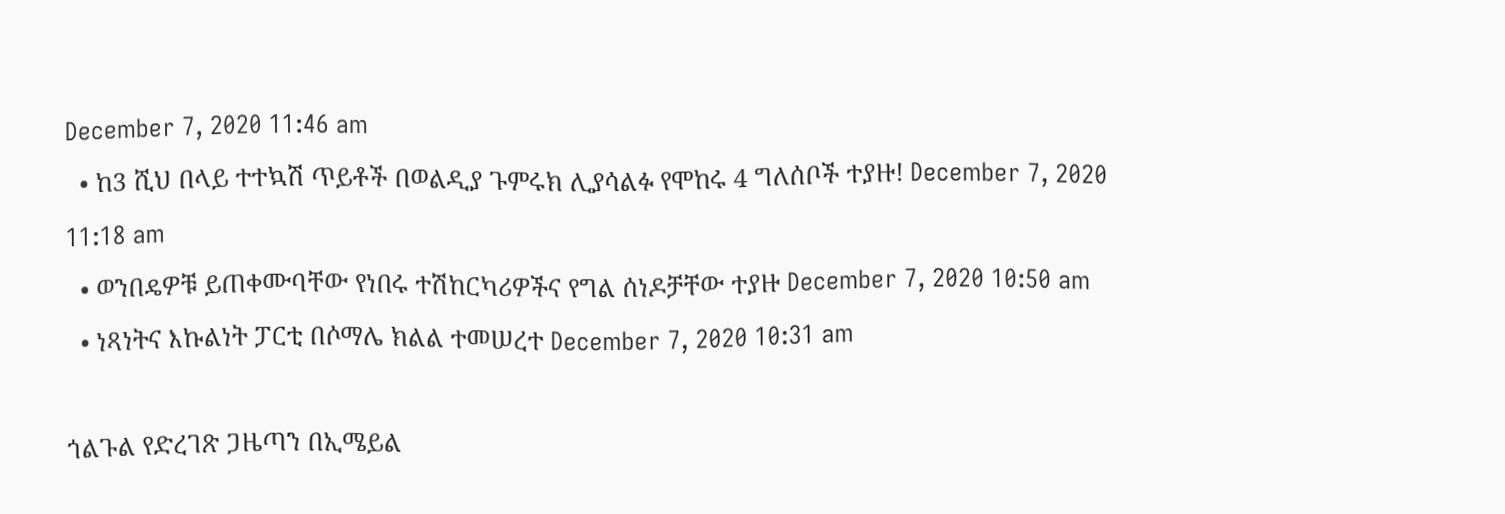December 7, 2020 11:46 am
  • ከ3 ሺህ በላይ ተተኳሽ ጥይቶች በወልዲያ ጉምሩክ ሊያሳልፉ የሞከሩ 4 ግለሰቦች ተያዙ! December 7, 2020 11:18 am
  • ወንበዴዎቹ ይጠቀሙባቸው የነበሩ ተሽከርካሪዎችና የግል ሰነዶቻቸው ተያዙ December 7, 2020 10:50 am
  • ነጻነትና እኩልነት ፓርቲ በሶማሌ ክልል ተመሠረተ December 7, 2020 10:31 am

ጎልጉል የድረገጽ ጋዜጣን በኢሜይል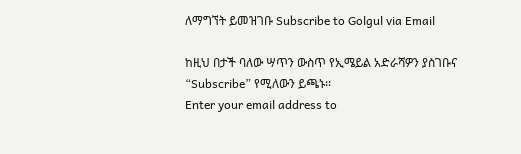ለማግኘት ይመዝገቡ Subscribe to Golgul via Email

ከዚህ በታች ባለው ሣጥን ውስጥ የኢሜይል አድራሻዎን ያስገቡና “Subscribe” የሚለውን ይጫኑ፡፡
Enter your email address to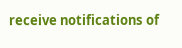receive notifications of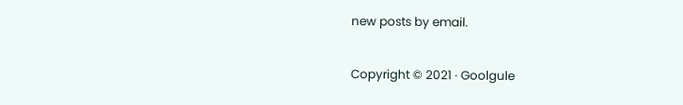new posts by email.

Copyright © 2021 · Goolgule